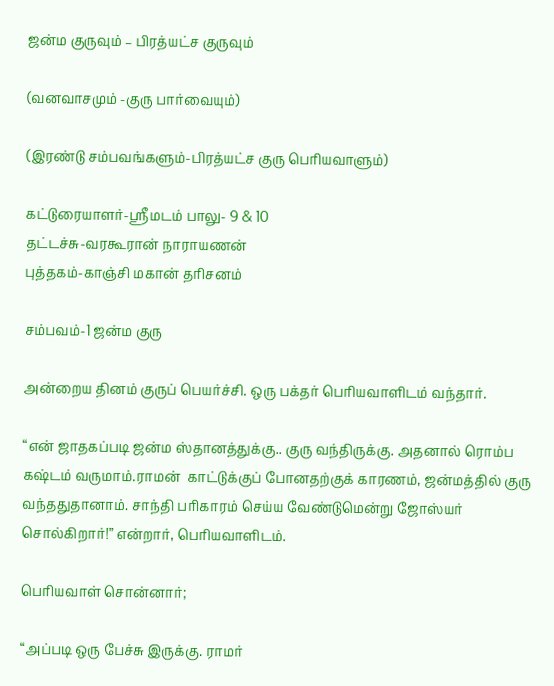ஜன்ம குருவும் – பிரத்யட்ச குருவும்

(வனவாசமும் -குரு பார்வையும்)

(இரண்டு சம்பவங்களும்-பிரத்யட்ச குரு பெரியவாளும்)

கட்டுரையாளர்-ஸ்ரீமடம் பாலு- 9 & 10
தட்டச்சு-வரகூரான் நாராயணன்
புத்தகம்-காஞ்சி மகான் தரிசனம்

சம்பவம்-1 ஜன்ம குரு

அன்றைய தினம் குருப் பெயர்ச்சி. ஒரு பக்தர் பெரியவாளிடம் வந்தார்.

“என் ஜாதகப்படி ஜன்ம ஸ்தானத்துக்கு.. குரு வந்திருக்கு. அதனால் ரொம்ப கஷ்டம் வருமாம்.ராமன்  காட்டுக்குப் போனதற்குக் காரணம், ஜன்மத்தில் குரு வந்ததுதானாம். சாந்தி பரிகாரம் செய்ய வேண்டுமென்று ஜோஸ்யர் சொல்கிறார்!” என்றார், பெரியவாளிடம்.

பெரியவாள் சொன்னார்;

“அப்படி ஒரு பேச்சு இருக்கு. ராமர்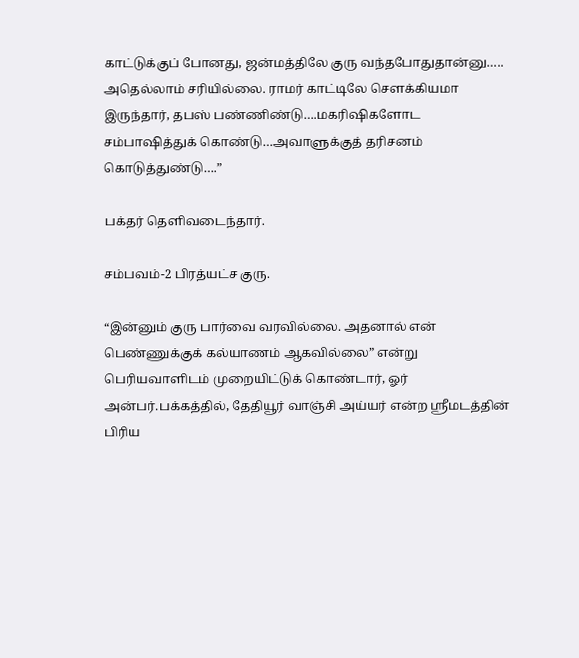காட்டுக்குப் போனது, ஜன்மத்திலே குரு வந்தபோதுதான்னு….. அதெல்லாம் சரியில்லை. ராமர் காட்டிலே சௌக்கியமா இருந்தார், தபஸ் பண்ணிண்டு….மகரிஷிகளோட சம்பாஷித்துக் கொண்டு…அவாளுக்குத் தரிசனம் கொடுத்துண்டு….”

பக்தர் தெளிவடைந்தார்.

சம்பவம்-2 பிரத்யட்ச குரு.

“இன்னும் குரு பார்வை வரவில்லை. அதனால் என் பெண்ணுக்குக் கல்யாணம் ஆகவில்லை” என்று பெரியவாளிடம் முறையிட்டுக் கொண்டார், ஓர் அன்பர்.பக்கத்தில், தேதியூர் வாஞ்சி அய்யர் என்ற ஸ்ரீமடத்தின் பிரிய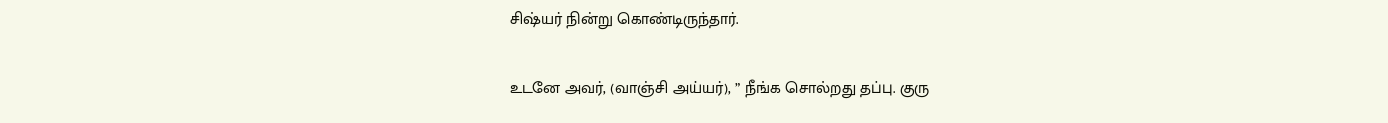சிஷ்யர் நின்று கொண்டிருந்தார்.

உடனே அவர், (வாஞ்சி அய்யர்), ” நீங்க சொல்றது தப்பு. குரு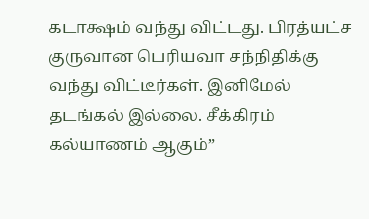கடாக்ஷம் வந்து விட்டது. பிரத்யட்ச  குருவான பெரியவா சந்நிதிக்கு வந்து விட்டீர்கள். இனிமேல் தடங்கல் இல்லை. சீக்கிரம் கல்யாணம் ஆகும்”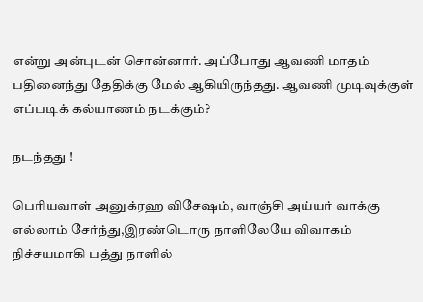என்று அன்புடன் சொன்னார். அப்போது ஆவணி மாதம் பதினைந்து தேதிக்கு மேல் ஆகியிருந்தது. ஆவணி முடிவுக்குள் எப்படிக் கல்யாணம் நடக்கும்?

நடந்தது !

பெரியவாள் அனுக்ரஹ விசேஷம், வாஞ்சி அய்யர் வாக்கு எல்லாம் சேர்ந்து,இரண்டொரு நாளிலேயே விவாகம் நிச்சயமாகி பத்து நாளில்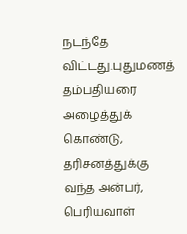நடந்தே விட்டது.புதுமணத் தம்பதியரை அழைத்துக் கொண்டு, தரிசனத்துக்கு வந்த அன்பர், பெரியவாள்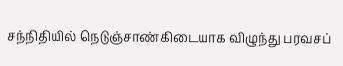சந்நிதியில் நெடுஞ்சாண்கிடையாக விழுந்து பரவசப்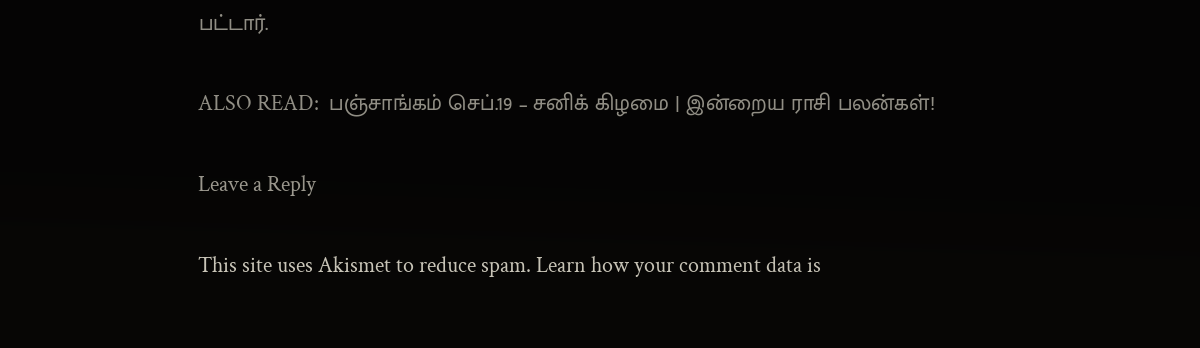பட்டார்.

ALSO READ:  பஞ்சாங்கம் செப்.19 – சனிக் கிழமை | இன்றைய ராசி பலன்கள்!

Leave a Reply

This site uses Akismet to reduce spam. Learn how your comment data is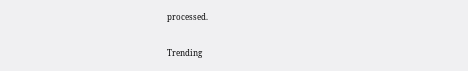processed.

Trending